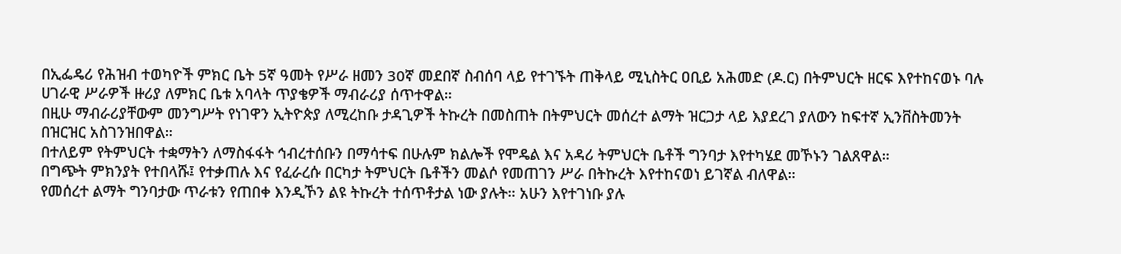በኢፌዴሪ የሕዝብ ተወካዮች ምክር ቤት 5ኛ ዓመት የሥራ ዘመን 30ኛ መደበኛ ስብሰባ ላይ የተገኙት ጠቅላይ ሚኒስትር ዐቢይ አሕመድ (ዶ.ር) በትምህርት ዘርፍ እየተከናወኑ ባሉ ሀገራዊ ሥራዎች ዙሪያ ለምክር ቤቱ አባላት ጥያቄዎች ማብራሪያ ሰጥተዋል።
በዚሁ ማብራሪያቸውም መንግሥት የነገዋን ኢትዮጵያ ለሚረከቡ ታዳጊዎች ትኩረት በመስጠት በትምህርት መሰረተ ልማት ዝርጋታ ላይ እያደረገ ያለውን ከፍተኛ ኢንቨስትመንት በዝርዝር አስገንዝበዋል።
በተለይም የትምህርት ተቋማትን ለማስፋፋት ኅብረተሰቡን በማሳተፍ በሁሉም ክልሎች የሞዴል እና አዳሪ ትምህርት ቤቶች ግንባታ እየተካሄደ መኾኑን ገልጸዋል።
በግጭት ምክንያት የተበላሹ፤ የተቃጠሉ እና የፈራረሱ በርካታ ትምህርት ቤቶችን መልሶ የመጠገን ሥራ በትኩረት እየተከናወነ ይገኛል ብለዋል።
የመሰረተ ልማት ግንባታው ጥራቱን የጠበቀ እንዲኾን ልዩ ትኩረት ተሰጥቶታል ነው ያሉት። አሁን እየተገነቡ ያሉ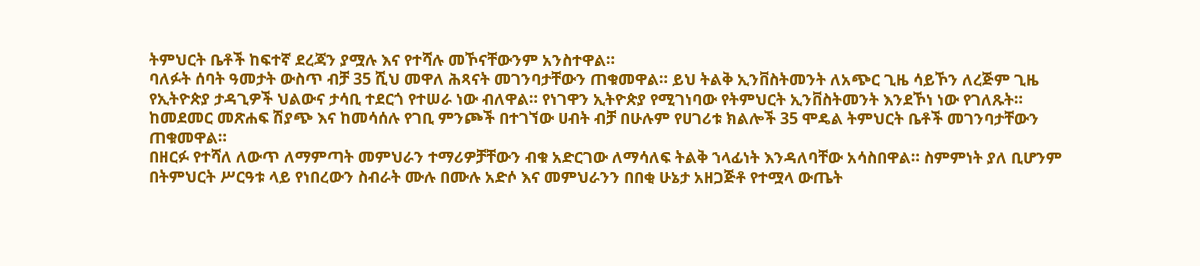ትምህርት ቤቶች ከፍተኛ ደረጃን ያሟሉ እና የተሻሉ መኾናቸውንም አንስተዋል።
ባለፉት ሰባት ዓመታት ውስጥ ብቻ 35 ሺህ መዋለ ሕጻናት መገንባታቸውን ጠቁመዋል። ይህ ትልቅ ኢንቨስትመንት ለአጭር ጊዜ ሳይኾን ለረጅም ጊዜ የኢትዮጵያ ታዳጊዎች ህልውና ታሳቢ ተደርጎ የተሠራ ነው ብለዋል። የነገዋን ኢትዮጵያ የሚገነባው የትምህርት ኢንቨስትመንት እንደኾነ ነው የገለጹት።
ከመደመር መጽሐፍ ሽያጭ እና ከመሳሰሉ የገቢ ምንጮች በተገኘው ሀብት ብቻ በሁሉም የሀገሪቱ ክልሎች 35 ሞዴል ትምህርት ቤቶች መገንባታቸውን ጠቁመዋል።
በዘርፉ የተሻለ ለውጥ ለማምጣት መምህራን ተማሪዎቻቸውን ብቁ አድርገው ለማሳለፍ ትልቅ ኀላፊነት እንዳለባቸው አሳስበዋል። ስምምነት ያለ ቢሆንም በትምህርት ሥርዓቱ ላይ የነበረውን ስብራት ሙሉ በሙሉ አድሶ እና መምህራንን በበቂ ሁኔታ አዘጋጅቶ የተሟላ ውጤት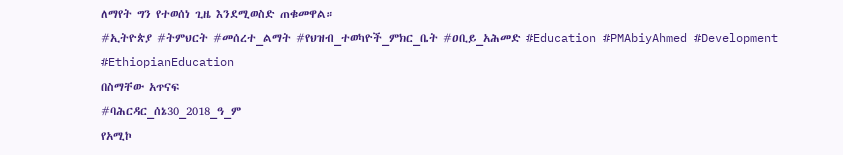ለማየት ግን የተወሰነ ጊዜ እንደሚወስድ ጠቁመዋል።
#ኢትዮጵያ #ትምህርት #መሰረተ_ልማት #የህዝብ_ተወካዮች_ምክር_ቤት #ዐቢይ_አሕመድ #Education #PMAbiyAhmed #Development #EthiopianEducation
በስማቸው አጥናፍ
#ባሕርዳር_ሰኔ30_2018_ዓ_ም
የአሚኮ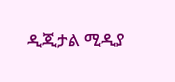ዲጂታል ሚዲያ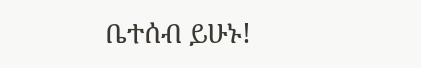ቤተሰብ ይሁኑ!